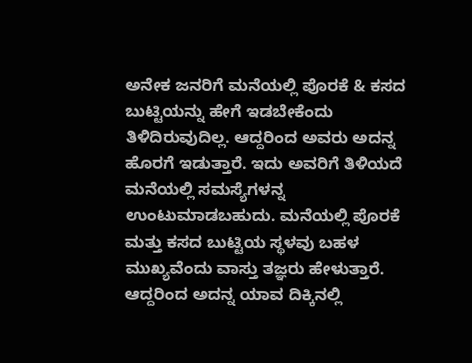ಅನೇಕ ಜನರಿಗೆ ಮನೆಯಲ್ಲಿ ಪೊರಕೆ & ಕಸದ ಬುಟ್ಟಿಯನ್ನು ಹೇಗೆ ಇಡಬೇಕೆಂದು ತಿಳಿದಿರುವುದಿಲ್ಲ. ಆದ್ದರಿಂದ ಅವರು ಅದನ್ನ ಹೊರಗೆ ಇಡುತ್ತಾರೆ. ಇದು ಅವರಿಗೆ ತಿಳಿಯದೆ ಮನೆಯಲ್ಲಿ ಸಮಸ್ಯೆಗಳನ್ನ ಉಂಟುಮಾಡಬಹುದು. ಮನೆಯಲ್ಲಿ ಪೊರಕೆ ಮತ್ತು ಕಸದ ಬುಟ್ಟಿಯ ಸ್ಥಳವು ಬಹಳ ಮುಖ್ಯವೆಂದು ವಾಸ್ತು ತಜ್ಞರು ಹೇಳುತ್ತಾರೆ. ಆದ್ದರಿಂದ ಅದನ್ನ ಯಾವ ದಿಕ್ಕಿನಲ್ಲಿ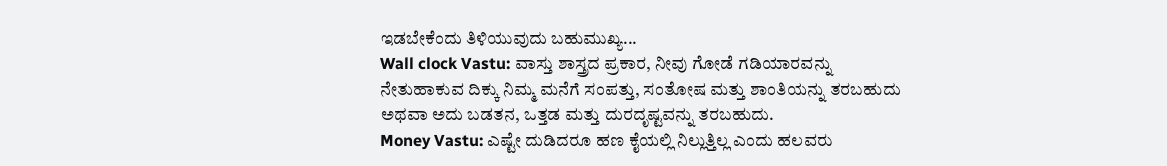ಇಡಬೇಕೆಂದು ತಿಳಿಯುವುದು ಬಹುಮುಖ್ಯ...
Wall clock Vastu: ವಾಸ್ತು ಶಾಸ್ತ್ರದ ಪ್ರಕಾರ, ನೀವು ಗೋಡೆ ಗಡಿಯಾರವನ್ನು ನೇತುಹಾಕುವ ದಿಕ್ಕು ನಿಮ್ಮ ಮನೆಗೆ ಸಂಪತ್ತು, ಸಂತೋಷ ಮತ್ತು ಶಾಂತಿಯನ್ನು ತರಬಹುದು ಅಥವಾ ಅದು ಬಡತನ, ಒತ್ತಡ ಮತ್ತು ದುರದೃಷ್ಟವನ್ನು ತರಬಹುದು.
Money Vastu: ಎಷ್ಟೇ ದುಡಿದರೂ ಹಣ ಕೈಯಲ್ಲಿ ನಿಲ್ಲುತ್ತಿಲ್ಲ ಎಂದು ಹಲವರು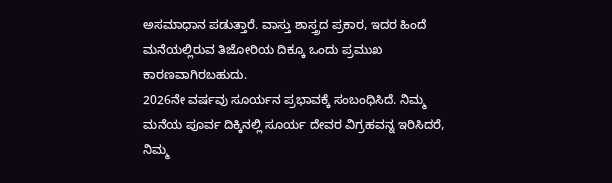ಅಸಮಾಧಾನ ಪಡುತ್ತಾರೆ. ವಾಸ್ತು ಶಾಸ್ತ್ರದ ಪ್ರಕಾರ, ಇದರ ಹಿಂದೆ ಮನೆಯಲ್ಲಿರುವ ತಿಜೋರಿಯ ದಿಕ್ಕೂ ಒಂದು ಪ್ರಮುಖ ಕಾರಣವಾಗಿರಬಹುದು.
2026ನೇ ವರ್ಷವು ಸೂರ್ಯನ ಪ್ರಭಾವಕ್ಕೆ ಸಂಬಂಧಿಸಿದೆ. ನಿಮ್ಮ ಮನೆಯ ಪೂರ್ವ ದಿಕ್ಕಿನಲ್ಲಿ ಸೂರ್ಯ ದೇವರ ವಿಗ್ರಹವನ್ನ ಇರಿಸಿದರೆ, ನಿಮ್ಮ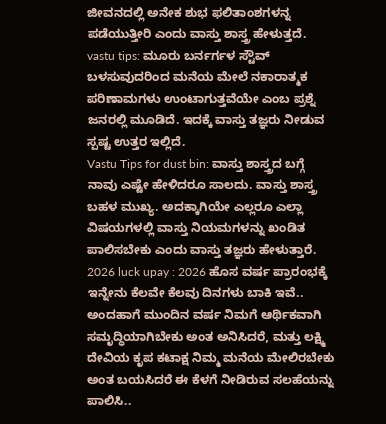ಜೀವನದಲ್ಲಿ ಅನೇಕ ಶುಭ ಫಲಿತಾಂಶಗಳನ್ನ ಪಡೆಯುತ್ತೀರಿ ಎಂದು ವಾಸ್ತು ಶಾಸ್ತ್ರ ಹೇಳುತ್ತದೆ.
vastu tips: ಮೂರು ಬರ್ನರ್ಗಳ ಸ್ಟೌವ್ ಬಳಸುವುದರಿಂದ ಮನೆಯ ಮೇಲೆ ನಕಾರಾತ್ಮಕ ಪರಿಣಾಮಗಳು ಉಂಟಾಗುತ್ತವೆಯೇ ಎಂಬ ಪ್ರಶ್ನೆ ಜನರಲ್ಲಿ ಮೂಡಿದೆ. ಇದಕ್ಕೆ ವಾಸ್ತು ತಜ್ಞರು ನೀಡುವ ಸ್ಪಷ್ಟ ಉತ್ತರ ಇಲ್ಲಿದೆ.
Vastu Tips for dust bin: ವಾಸ್ತು ಶಾಸ್ತ್ರದ ಬಗ್ಗೆ ನಾವು ಎಷ್ಟೇ ಹೇಳಿದರೂ ಸಾಲದು. ವಾಸ್ತು ಶಾಸ್ತ್ರ ಬಹಳ ಮುಖ್ಯ. ಅದಕ್ಕಾಗಿಯೇ ಎಲ್ಲರೂ ಎಲ್ಲಾ ವಿಷಯಗಳಲ್ಲಿ ವಾಸ್ತು ನಿಯಮಗಳನ್ನು ಖಂಡಿತ ಪಾಲಿಸಬೇಕು ಎಂದು ವಾಸ್ತು ತಜ್ಞರು ಹೇಳುತ್ತಾರೆ.
2026 luck upay : 2026 ಹೊಸ ವರ್ಷ ಪ್ರಾರಂಭಕ್ಕೆ ಇನ್ನೇನು ಕೆಲವೇ ಕೆಲವು ದಿನಗಳು ಬಾಕಿ ಇವೆ.. ಅಂದಹಾಗೆ ಮುಂದಿನ ವರ್ಷ ನಿಮಗೆ ಆರ್ಥಿಕವಾಗಿ ಸಮೃದ್ಧಿಯಾಗಿಬೇಕು ಅಂತ ಅನಿಸಿದರೆ, ಮತ್ತು ಲಕ್ಷ್ಮಿ ದೇವಿಯ ಕೃಪ ಕಟಾಕ್ಷ ನಿಮ್ಮ ಮನೆಯ ಮೇಲಿರಬೇಕು ಅಂತ ಬಯಸಿದರೆ ಈ ಕೆಳಗೆ ನೀಡಿರುವ ಸಲಹೆಯನ್ನು ಪಾಲಿಸಿ..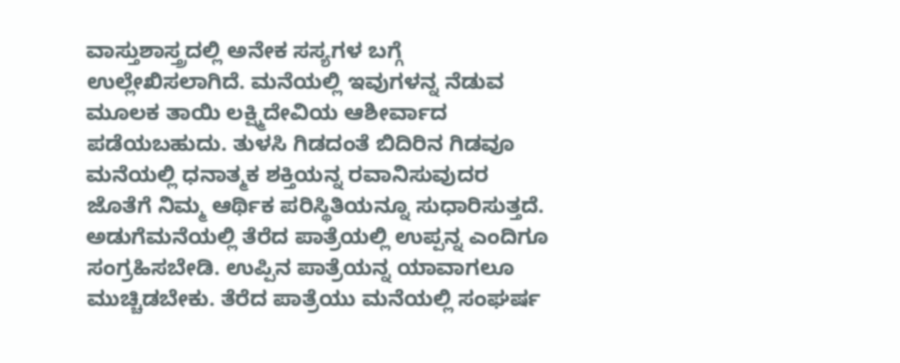ವಾಸ್ತುಶಾಸ್ತ್ರದಲ್ಲಿ ಅನೇಕ ಸಸ್ಯಗಳ ಬಗ್ಗೆ ಉಲ್ಲೇಖಿಸಲಾಗಿದೆ. ಮನೆಯಲ್ಲಿ ಇವುಗಳನ್ನ ನೆಡುವ ಮೂಲಕ ತಾಯಿ ಲಕ್ಷ್ಮಿದೇವಿಯ ಆಶೀರ್ವಾದ ಪಡೆಯಬಹುದು. ತುಳಸಿ ಗಿಡದಂತೆ ಬಿದಿರಿನ ಗಿಡವೂ ಮನೆಯಲ್ಲಿ ಧನಾತ್ಮಕ ಶಕ್ತಿಯನ್ನ ರವಾನಿಸುವುದರ ಜೊತೆಗೆ ನಿಮ್ಮ ಆರ್ಥಿಕ ಪರಿಸ್ಥಿತಿಯನ್ನೂ ಸುಧಾರಿಸುತ್ತದೆ.
ಅಡುಗೆಮನೆಯಲ್ಲಿ ತೆರೆದ ಪಾತ್ರೆಯಲ್ಲಿ ಉಪ್ಪನ್ನ ಎಂದಿಗೂ ಸಂಗ್ರಹಿಸಬೇಡಿ. ಉಪ್ಪಿನ ಪಾತ್ರೆಯನ್ನ ಯಾವಾಗಲೂ ಮುಚ್ಚಿಡಬೇಕು. ತೆರೆದ ಪಾತ್ರೆಯು ಮನೆಯಲ್ಲಿ ಸಂಘರ್ಷ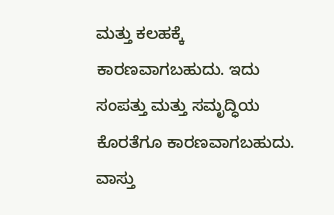ಮತ್ತು ಕಲಹಕ್ಕೆ ಕಾರಣವಾಗಬಹುದು. ಇದು ಸಂಪತ್ತು ಮತ್ತು ಸಮೃದ್ಧಿಯ ಕೊರತೆಗೂ ಕಾರಣವಾಗಬಹುದು.
ವಾಸ್ತು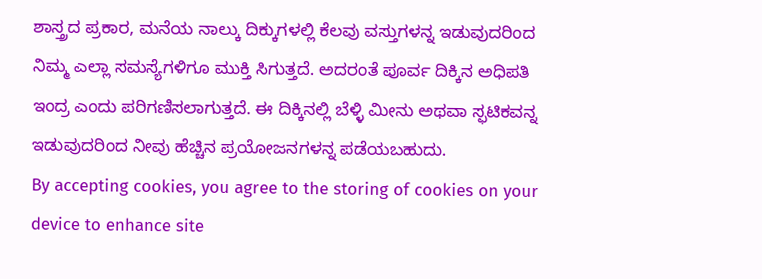ಶಾಸ್ತ್ರದ ಪ್ರಕಾರ, ಮನೆಯ ನಾಲ್ಕು ದಿಕ್ಕುಗಳಲ್ಲಿ ಕೆಲವು ವಸ್ತುಗಳನ್ನ ಇಡುವುದರಿಂದ ನಿಮ್ಮ ಎಲ್ಲಾ ಸಮಸ್ಯೆಗಳಿಗೂ ಮುಕ್ತಿ ಸಿಗುತ್ತದೆ. ಅದರಂತೆ ಪೂರ್ವ ದಿಕ್ಕಿನ ಅಧಿಪತಿ ಇಂದ್ರ ಎಂದು ಪರಿಗಣಿಸಲಾಗುತ್ತದೆ. ಈ ದಿಕ್ಕಿನಲ್ಲಿ ಬೆಳ್ಳಿ ಮೀನು ಅಥವಾ ಸ್ಫಟಿಕವನ್ನ ಇಡುವುದರಿಂದ ನೀವು ಹೆಚ್ಚಿನ ಪ್ರಯೋಜನಗಳನ್ನ ಪಡೆಯಬಹುದು.
By accepting cookies, you agree to the storing of cookies on your device to enhance site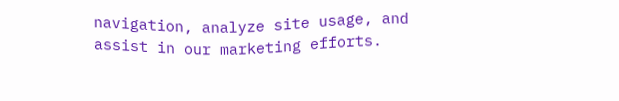navigation, analyze site usage, and assist in our marketing efforts.